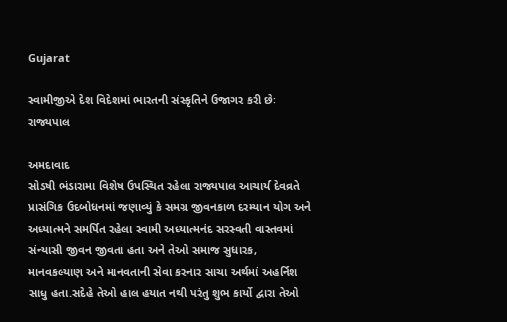Gujarat

સ્વામીજીએ દેશ વિદેશમાં ભારતની સંસ્કૃતિને ઉજાગર કરી છેઃ રાજ્યપાલ

અમદાવાદ
સોડષી ભંડારામા વિશેષ ઉપસ્થિત રહેલા રાજ્યપાલ આચાર્ય દેવવ્રતે પ્રાસંગિક ઉદબોધનમાં જણાવ્યું કે સમગ્ર જીવનકાળ દરમ્યાન યોગ અને અધ્યાત્મને સમર્પિત રહેલા સ્વામી અધ્યાત્મનંદ સરસ્વતી વાસ્તવમાં સંન્યાસી જીવન જીવતા હતા અને તેઓ સમાજ સુધારક, માનવકલ્યાણ અને માનવતાની સેવા કરનાર સાચા અર્થમાં અહર્નિશ સાધુ હતા.સદેહે તેઓ હાલ હયાત નથી પરંતુ શુભ કાર્યો દ્વારા તેઓ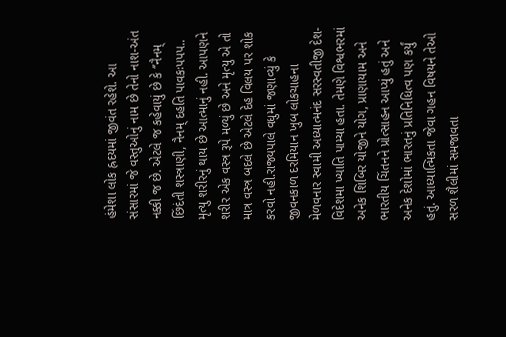હંમેશા લોક હ્રદયમાં જીવંત રહેશે. આ સંસારમાં જે વસ્તુઓનું નામ છે તેનો નાશ-અંત નક્કી જ છે. એટલે જ કહેવાયું છે કે ‘’નૈનમ્‌ છિંદંતી શસ્ત્રાણી, નૈનમ્‌ દહતિ પાવકઃપપપ.. મૃત્યુ શરીરનું થાય છે આત્માનું નહી. આપણને શરીર એક વસ્ત્ર રૂપે મળ્યું છે અને મૃત્યુ એ તો માત્ર વસ્ત્ર બદલે છે એટલે દેહ વિલય પર શોક કરવો નહી.રાજ્યપાલે વધુમાં જણાવ્યું કે જીવનકાળ દરમિયાન ખુબ લોકચાહના મેળવનાર સ્વામી અધ્યાત્મનંદ સરસ્વતીજી દેશ-વિદેશમા ખ્યાતિ પામ્યા હતા. તેમણે વિશ્વભરમાં અનેક શિબિર યોજીને યોગ, પ્રાણાયામ અને ભારતીય ચિંતનને પ્રોત્સાહન આપ્યું હતું અને અનેક દેશોમાં ભારતનું પ્રતિનિધિત્વ પણ કર્યું હતું. આધ્યાત્મિકતા જેવા ગહન વિષયને તેઓ સરળ શૈલીમાં સમજાવતા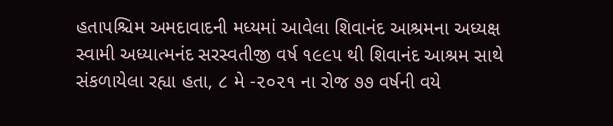હતાપશ્ચિમ અમદાવાદની મધ્યમાં આવેલા શિવાનંદ આશ્રમના અધ્યક્ષ સ્વામી અધ્યાત્મનંદ સરસ્વતીજી વર્ષ ૧૯૯૫ થી શિવાનંદ આશ્રમ સાથે સંકળાયેલા રહ્યા હતા, ૮ મે -૨૦૨૧ ના રોજ ૭૭ વર્ષની વયે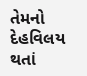તેમનો દેહવિલય થતાં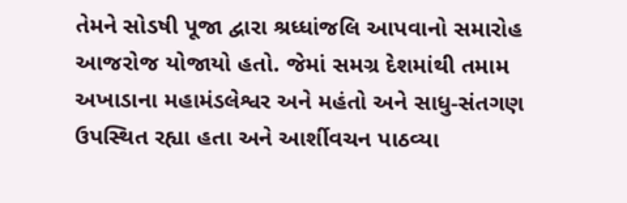તેમને સોડષી પૂજા દ્વારા શ્રધ્ધાંજલિ આપવાનો સમારોહ આજરોજ યોજાયો હતો. જેમાં સમગ્ર દેશમાંથી તમામ અખાડાના મહામંડલેશ્વર અને મહંતો અને સાધુ-સંતગણ ઉપસ્થિત રહ્યા હતા અને આર્શીવચન પાઠવ્યા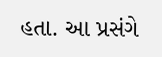હતા. આ પ્રસંગે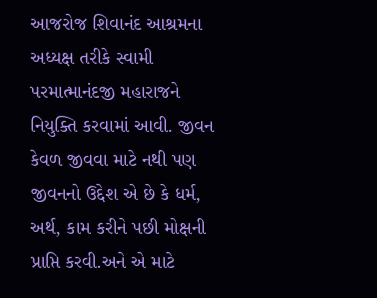આજરોજ શિવાનંદ આશ્રમના અધ્યક્ષ તરીકે સ્વામી પરમાત્માનંદજી મહારાજને નિયુક્તિ કરવામાં આવી. જીવન કેવળ જીવવા માટે નથી પણ જીવનનો ઉદ્દેશ એ છે કે ધર્મ, અર્થ, કામ કરીને પછી મોક્ષની પ્રાપ્તિ કરવી.અને એ માટે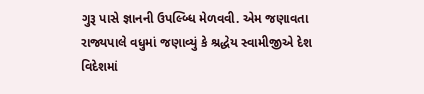ગુરૂ પાસે જ્ઞાનની ઉપલ્બ્ધિ મેળવવી. એમ જણાવતા રાજ્યપાલે વધુમાં જણાવ્યું કે શ્રદ્ધેય સ્વામીજીએ દેશ વિદેશમાં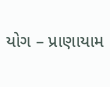યોગ – પ્રાણાયામ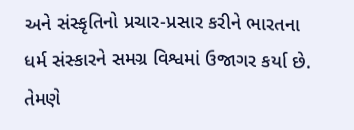અને સંસ્કૃતિનો પ્રચાર-પ્રસાર કરીને ભારતના ધર્મ સંસ્કારને સમગ્ર વિશ્વમાં ઉજાગર કર્યા છે. તેમણે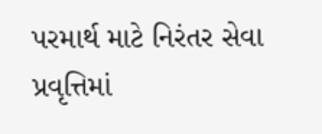પરમાર્થ માટે નિરંતર સેવા પ્રવૃત્તિમાં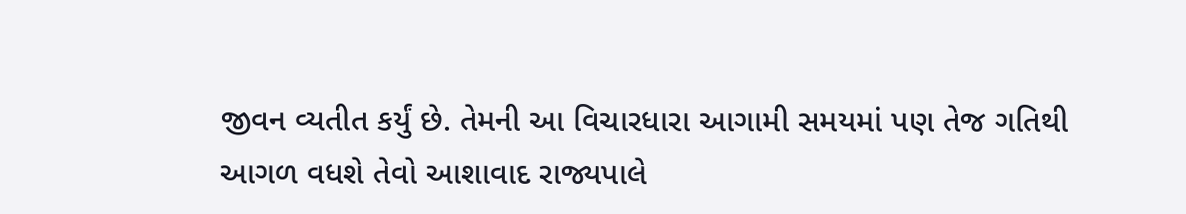જીવન વ્યતીત કર્યું છે. તેમની આ વિચારધારા આગામી સમયમાં પણ તેજ ગતિથી આગળ વધશે તેવો આશાવાદ રાજ્યપાલે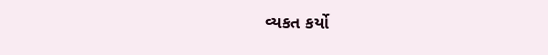વ્યકત કર્યો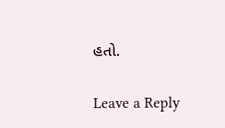હતો.

Leave a Reply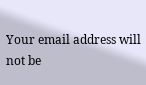Your email address will not be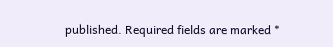published. Required fields are marked *